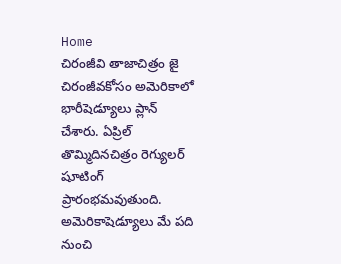Home
చిరంజీవి తాజాచిత్రం జై చిరంజీవకోసం అమెరికాలో భారీషెడ్యూలు ప్లాన్ చేశారు. ఏప్రిల్ తొమ్మిదినచిత్రం రెగ్యులర్ షూటింగ్ ప్రారంభమవుతుంది. అమెరికాషెడ్యూలు మే పది నుంచి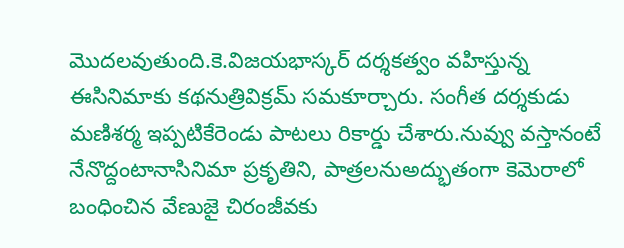మొదలవుతుంది.కె.విజయభాస్కర్ దర్శకత్వం వహిస్తున్న ఈసినిమాకు కథనుత్రివిక్రమ్ సమకూర్చారు. సంగీత దర్శకుడు మణిశర్మ ఇప్పటికేరెండు పాటలు రికార్డు చేశారు.నువ్వు వస్తానంటే నేనొద్దంటానాసినిమా ప్రకృతిని, పాత్రలనుఅద్భుతంగా కెమెరాలో బంధించిన వేణుజై చిరంజీవకు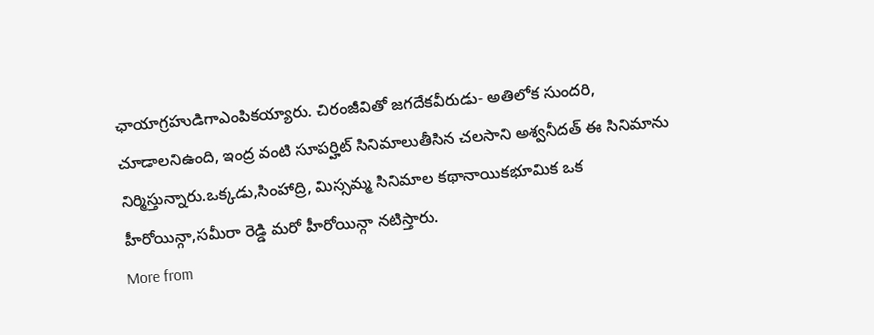ఛాయాగ్రహుడిగాఎంపికయ్యారు. చిరంజీవితో జగదేకవీరుడు- అతిలోక సుందరి, చూడాలనిఉంది, ఇంద్ర వంటి సూపర్హిట్ సినిమాలుతీసిన చలసాని అశ్వనీదత్ ఈ సినిమాను నిర్మిస్తున్నారు.ఒక్కడు,సింహాద్రి, మిస్సమ్మ సినిమాల కథానాయికభూమిక ఒక హీరోయిన్గా,సమీరా రెడ్డి మరో హీరోయిన్గా నటిస్తారు.
More from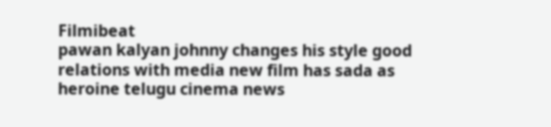Filmibeat
pawan kalyan johnny changes his style good relations with media new film has sada as heroine telugu cinema news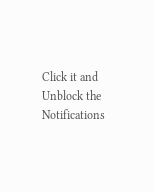Click it and Unblock the Notifications